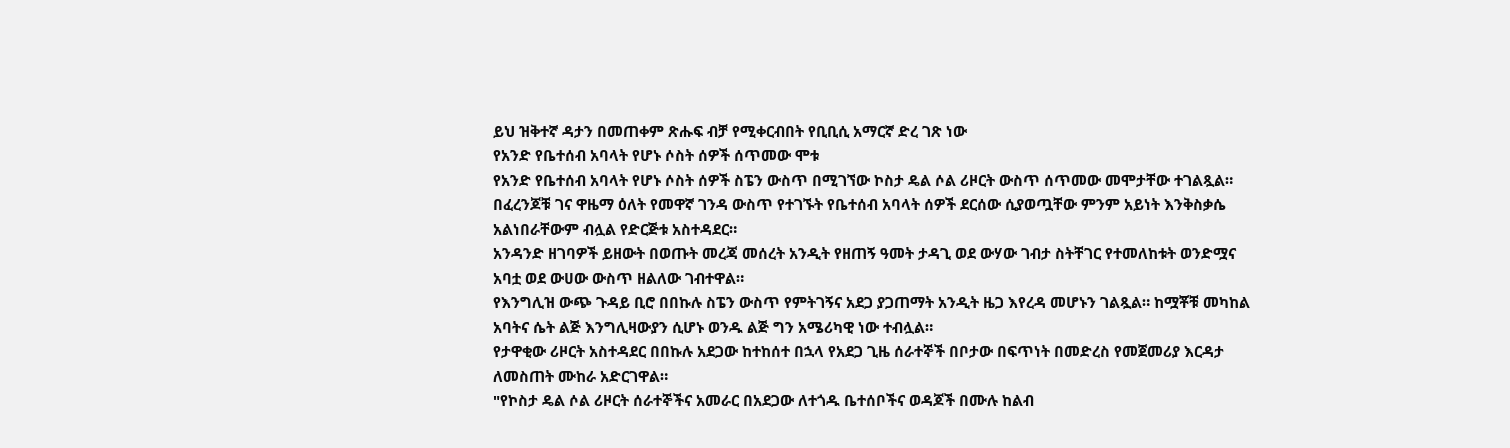ይህ ዝቅተኛ ዳታን በመጠቀም ጽሑፍ ብቻ የሚቀርብበት የቢቢሲ አማርኛ ድረ ገጽ ነው
የአንድ የቤተሰብ አባላት የሆኑ ሶስት ሰዎች ሰጥመው ሞቱ
የአንድ የቤተሰብ አባላት የሆኑ ሶስት ሰዎች ስፔን ውስጥ በሚገኘው ኮስታ ዴል ሶል ሪዞርት ውስጥ ሰጥመው መሞታቸው ተገልጿል።
በፈረንጆቹ ገና ዋዜማ ዕለት የመዋኛ ገንዳ ውስጥ የተገኙት የቤተሰብ አባላት ሰዎች ደርሰው ሲያወጧቸው ምንም አይነት እንቅስቃሴ አልነበራቸውም ብሏል የድርጅቱ አስተዳደር።
አንዳንድ ዘገባዎች ይዘውት በወጡት መረጃ መሰረት አንዲት የዘጠኝ ዓመት ታዳጊ ወደ ውሃው ገብታ ስትቸገር የተመለከቱት ወንድሟና አባቷ ወደ ውሀው ውስጥ ዘልለው ገብተዋል።
የእንግሊዝ ውጭ ጉዳይ ቢሮ በበኩሉ ስፔን ውስጥ የምትገኝና አደጋ ያጋጠማት አንዲት ዜጋ እየረዳ መሆኑን ገልጿል። ከሟቾቹ መካከል አባትና ሴት ልጅ እንግሊዛውያን ሲሆኑ ወንዱ ልጅ ግን አሜሪካዊ ነው ተብሏል።
የታዋቂው ሪዞርት አስተዳደር በበኩሉ አደጋው ከተከሰተ በኋላ የአደጋ ጊዜ ሰራተኞች በቦታው በፍጥነት በመድረስ የመጀመሪያ እርዳታ ለመስጠት ሙከራ አድርገዋል።
"የኮስታ ዴል ሶል ሪዞርት ሰራተኞችና አመራር በአደጋው ለተጎዱ ቤተሰቦችና ወዳጆች በሙሉ ከልብ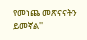የመነጨ መጽናናትን ይመኛል''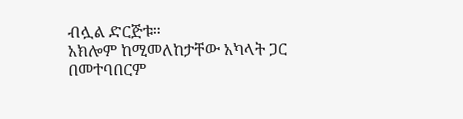ብሏል ድርጅቱ።
አክሎም ከሚመለከታቸው አካላት ጋር በመተባበርም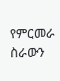የምርመራ ስራውን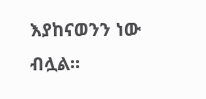እያከናወንን ነው ብሏል።